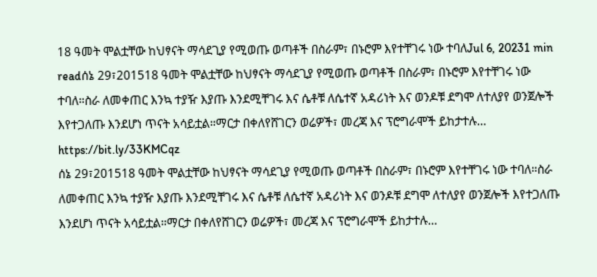18 ዓመት ሞልቷቸው ከህፃናት ማሳደጊያ የሚወጡ ወጣቶች በስራም፣ በኑሮም እየተቸገሩ ነው ተባለJul 6, 20231 min readሰኔ 29፣201518 ዓመት ሞልቷቸው ከህፃናት ማሳደጊያ የሚወጡ ወጣቶች በስራም፣ በኑሮም እየተቸገሩ ነው ተባለ።ስራ ለመቀጠር እንኳ ተያዥ እያጡ እንደሚቸገሩ እና ሴቶቹ ለሴተኛ አዳሪነት እና ወንዶቹ ደግሞ ለተለያየ ወንጀሎች እየተጋለጡ እንደሆነ ጥናት አሳይቷል።ማርታ በቀለየሸገርን ወሬዎች፣ መረጃ እና ፕሮግራሞች ይከታተሉ… https://bit.ly/33KMCqz
ሰኔ 29፣201518 ዓመት ሞልቷቸው ከህፃናት ማሳደጊያ የሚወጡ ወጣቶች በስራም፣ በኑሮም እየተቸገሩ ነው ተባለ።ስራ ለመቀጠር እንኳ ተያዥ እያጡ እንደሚቸገሩ እና ሴቶቹ ለሴተኛ አዳሪነት እና ወንዶቹ ደግሞ ለተለያየ ወንጀሎች እየተጋለጡ እንደሆነ ጥናት አሳይቷል።ማርታ በቀለየሸገርን ወሬዎች፣ መረጃ እና ፕሮግራሞች ይከታተሉ…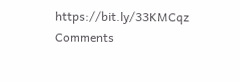https://bit.ly/33KMCqz
Comments